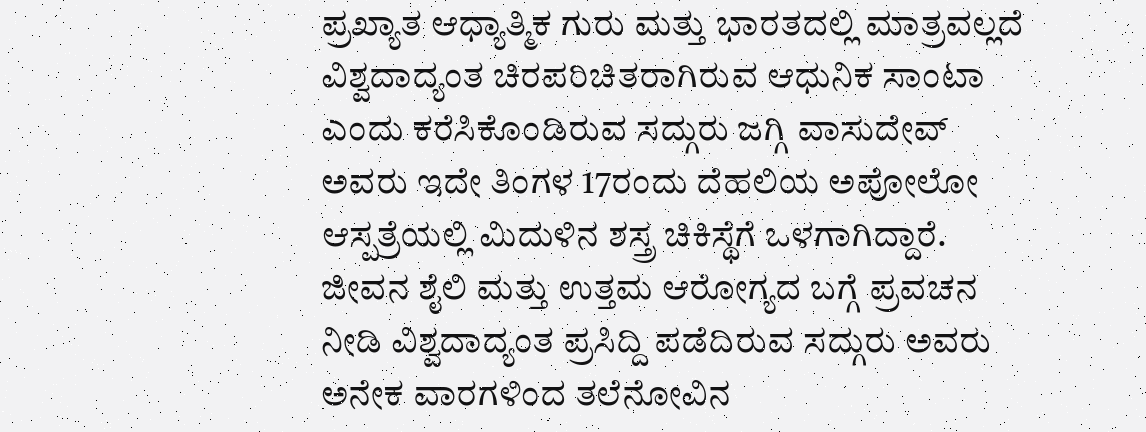ಪ್ರಖ್ಯಾತ ಆಧ್ಯಾತ್ಮಿಕ ಗುರು ಮತ್ತು ಭಾರತದಲ್ಲಿ ಮಾತ್ರವಲ್ಲದೆ ವಿಶ್ವದಾದ್ಯಂತ ಚಿರಪರಿಚಿತರಾಗಿರುವ ಆಧುನಿಕ ಸಾಂಟಾ ಎಂದು ಕರೆಸಿಕೊಂಡಿರುವ ಸದ್ಗುರು ಜಗ್ಗಿ ವಾಸುದೇವ್ ಅವರು ಇದೇ ತಿಂಗಳ 17ರಂದು ದೆಹಲಿಯ ಅಪೋಲೋ ಆಸ್ಪತ್ರೆಯಲ್ಲಿ ಮಿದುಳಿನ ಶಸ್ತ್ರ ಚಿಕಿಸ್ಥೆಗೆ ಒಳಗಾಗಿದ್ದಾರೆ. ಜೀವನ ಶೈಲಿ ಮತ್ತು ಉತ್ತಮ ಆರೋಗ್ಯದ ಬಗ್ಗೆ ಪ್ರವಚನ ನೀಡಿ ವಿಶ್ವದಾದ್ಯಂತ ಪ್ರಸಿದ್ದಿ ಪಡೆದಿರುವ ಸದ್ಗುರು ಅವರು ಅನೇಕ ವಾರಗಳಿಂದ ತಲೆನೋವಿನ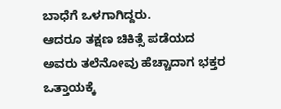ಬಾಧೆಗೆ ಒಳಗಾಗಿದ್ದರು.
ಆದರೂ ತಕ್ಷಣ ಚಿಕಿತ್ಸೆ ಪಡೆಯದ ಅವರು ತಲೆನೋವು ಹೆಚ್ಚಾದಾಗ ಭಕ್ತರ ಒತ್ತಾಯಕ್ಕೆ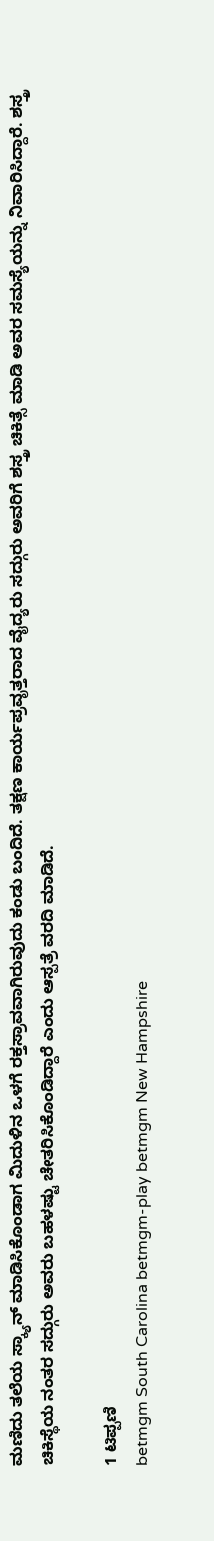ಮಣಿದು ತಲೆಯ ಸ್ಕ್ಯಾನ್ ಮಾಡಿಸಿಕೊಂಡಾಗ ಮಿದುಳಿನ ಒಳಗೆ ರಕ್ತಸ್ರಾವವಾಗಿರುವುದು ಕಂಡು ಬಂದಿದೆ. ತಕ್ಷಣ ಕಾರ್ಯಪ್ರವೃತ್ತರಾದ ವೈದ್ಯರು ಸದ್ಗುರು ಅವರಿಗೆ ಶಸ್ತ್ರ ಚಿಕಿತ್ಸೆ ಮಾಡಿ ಅವರ ಸಮಸ್ಯೆಯನ್ನು ನಿವಾರಿಸಿದ್ದಾರೆ. ಶಸ್ತ್ರ ಚಿಕಿಸ್ಥೆಯ ನಂತರ ಸದ್ಗುರು ಅವರು ಬಹಳಷ್ಟು ಚೇತರಿಸಿಕೊಂಡಿದ್ದಾರೆ ಎಂದು ಆಸ್ಪತ್ರೆ ವರದಿ ಮಾಡಿದೆ.

1 ಟಿಪ್ಪಣಿ
betmgm South Carolina betmgm-play betmgm New Hampshire